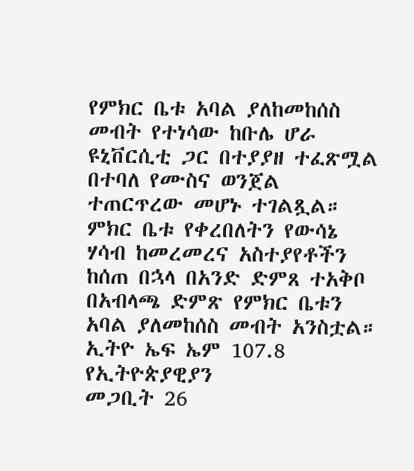የምክር ቤቱ አባል ያለከመከሰስ መብት የተነሳው ከቡሌ ሆራ ዩኒቨርሲቲ ጋር በተያያዘ ተፈጽሟል በተባለ የሙስና ወንጀል ተጠርጥረው መሆኑ ተገልጿል።
ምክር ቤቱ የቀረበለትን የውሳኔ ሃሳብ ከመረመረና አስተያየቶችን ከሰጠ በኋላ በአንድ ድምጸ ተአቅቦ በአብላጫ ድምጽ የምክር ቤቱን አባል ያለመከሰስ መብት አንስቷል።
ኢትዮ ኤፍ ኤም 107.8 የኢትዮጵያዊያን
መጋቢት 26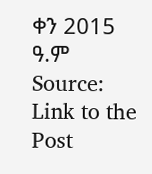ቀን 2015 ዓ.ም
Source: Link to the Post